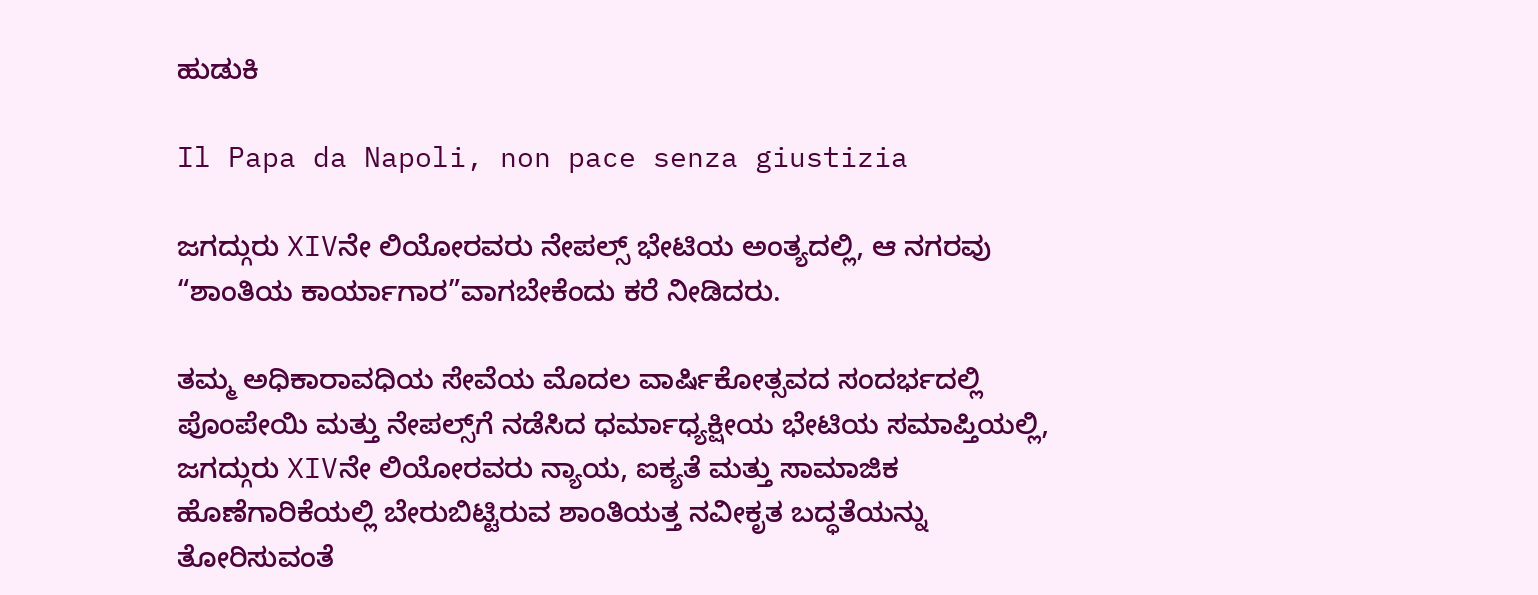ಹುಡುಕಿ

Il Papa da Napoli, non pace senza giustizia

ಜಗದ್ಗುರು XIVನೇ ಲಿಯೋರವರು ನೇಪಲ್ಸ್ ಭೇಟಿಯ ಅಂತ್ಯದಲ್ಲಿ, ಆ ನಗರವು “ಶಾಂತಿಯ ಕಾರ್ಯಾಗಾರ”ವಾಗಬೇಕೆಂದು ಕರೆ ನೀಡಿದರು.

ತಮ್ಮ ಅಧಿಕಾರಾವಧಿಯ ಸೇವೆಯ ಮೊದಲ ವಾರ್ಷಿಕೋತ್ಸವದ ಸಂದರ್ಭದಲ್ಲಿ ಪೊಂಪೇಯಿ ಮತ್ತು ನೇಪಲ್ಸ್‌ಗೆ ನಡೆಸಿದ ಧರ್ಮಾಧ್ಯಕ್ಷೀಯ ಭೇಟಿಯ ಸಮಾಪ್ತಿಯಲ್ಲಿ, ಜಗದ್ಗುರು XIVನೇ ಲಿಯೋರವರು ನ್ಯಾಯ, ಐಕ್ಯತೆ ಮತ್ತು ಸಾಮಾಜಿಕ ಹೊಣೆಗಾರಿಕೆಯಲ್ಲಿ ಬೇರುಬಿಟ್ಟಿರುವ ಶಾಂತಿಯತ್ತ ನವೀಕೃತ ಬದ್ಧತೆಯನ್ನು ತೋರಿಸುವಂತೆ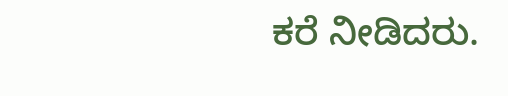ಕರೆ ನೀಡಿದರು.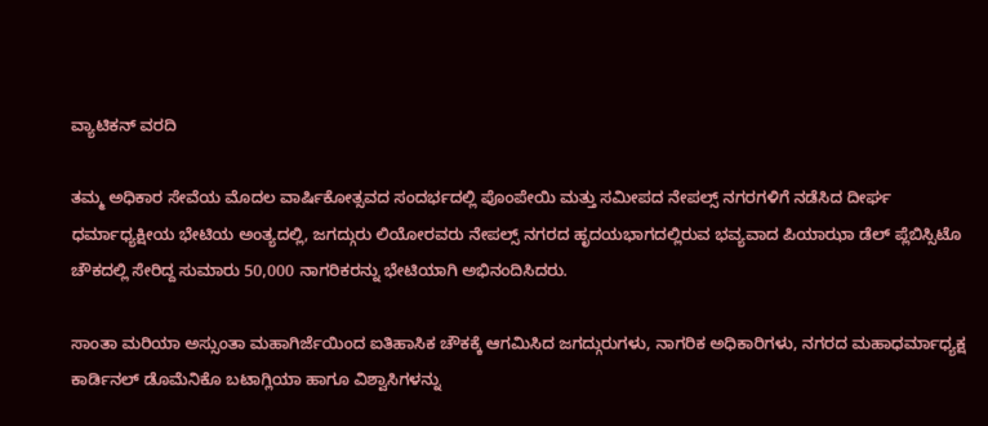ವ್ಯಾಟಿಕನ್ ವರದಿ

ತಮ್ಮ ಅಧಿಕಾರ ಸೇವೆಯ ಮೊದಲ ವಾರ್ಷಿಕೋತ್ಸವದ ಸಂದರ್ಭದಲ್ಲಿ ಪೊಂಪೇಯಿ ಮತ್ತು ಸಮೀಪದ ನೇಪಲ್ಸ್ ನಗರಗಳಿಗೆ ನಡೆಸಿದ ದೀರ್ಘ ಧರ್ಮಾಧ್ಯಕ್ಷೀಯ ಭೇಟಿಯ ಅಂತ್ಯದಲ್ಲಿ, ಜಗದ್ಗುರು ಲಿಯೋರವರು ನೇಪಲ್ಸ್ ನಗರದ ಹೃದಯಭಾಗದಲ್ಲಿರುವ ಭವ್ಯವಾದ ಪಿಯಾಝಾ ಡೆಲ್ ಪ್ಲೆಬಿಸ್ಸಿಟೊ ಚೌಕದಲ್ಲಿ ಸೇರಿದ್ದ ಸುಮಾರು 50,000 ನಾಗರಿಕರನ್ನು ಭೇಟಿಯಾಗಿ ಅಭಿನಂದಿಸಿದರು.

ಸಾಂತಾ ಮರಿಯಾ ಅಸ್ಸುಂತಾ ಮಹಾಗಿರ್ಜೆಯಿಂದ ಐತಿಹಾಸಿಕ ಚೌಕಕ್ಕೆ ಆಗಮಿಸಿದ ಜಗದ್ಗುರುಗಳು, ನಾಗರಿಕ ಅಧಿಕಾರಿಗಳು, ನಗರದ ಮಹಾಧರ್ಮಾಧ್ಯಕ್ಷ ಕಾರ್ಡಿನಲ್ ಡೊಮೆನಿಕೊ ಬಟಾಗ್ಲಿಯಾ ಹಾಗೂ ವಿಶ್ವಾಸಿಗಳನ್ನು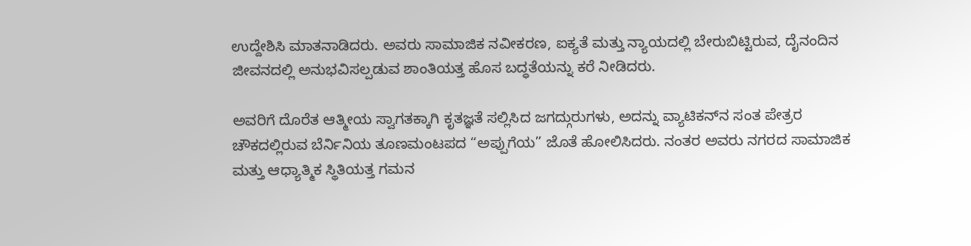ಉದ್ದೇಶಿಸಿ ಮಾತನಾಡಿದರು. ಅವರು ಸಾಮಾಜಿಕ ನವೀಕರಣ, ಐಕ್ಯತೆ ಮತ್ತು ನ್ಯಾಯದಲ್ಲಿ ಬೇರುಬಿಟ್ಟಿರುವ, ದೈನಂದಿನ ಜೀವನದಲ್ಲಿ ಅನುಭವಿಸಲ್ಪಡುವ ಶಾಂತಿಯತ್ತ ಹೊಸ ಬದ್ಧತೆಯನ್ನು ಕರೆ ನೀಡಿದರು.

ಅವರಿಗೆ ದೊರೆತ ಆತ್ಮೀಯ ಸ್ವಾಗತಕ್ಕಾಗಿ ಕೃತಜ್ಞತೆ ಸಲ್ಲಿಸಿದ ಜಗದ್ಗುರುಗಳು, ಅದನ್ನು ವ್ಯಾಟಿಕನ್‌ನ ಸಂತ ಪೇತ್ರರ ಚೌಕದಲ್ಲಿರುವ ಬೆರ್ನಿನಿಯ ತೂಣಮಂಟಪದ “ಅಪ್ಪುಗೆಯ” ಜೊತೆ ಹೋಲಿಸಿದರು. ನಂತರ ಅವರು ನಗರದ ಸಾಮಾಜಿಕ ಮತ್ತು ಆಧ್ಯಾತ್ಮಿಕ ಸ್ಥಿತಿಯತ್ತ ಗಮನ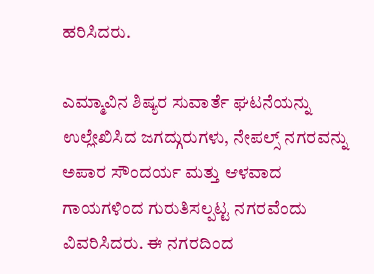ಹರಿಸಿದರು.

ಎಮ್ಮಾವಿನ ಶಿಷ್ಯರ ಸುವಾರ್ತೆ ಘಟನೆಯನ್ನು ಉಲ್ಲೇಖಿಸಿದ ಜಗದ್ಗುರುಗಳು, ನೇಪಲ್ಸ್ ನಗರವನ್ನು ಅಪಾರ ಸೌಂದರ್ಯ ಮತ್ತು ಆಳವಾದ ಗಾಯಗಳಿಂದ ಗುರುತಿಸಲ್ಪಟ್ಟ ನಗರವೆಂದು ವಿವರಿಸಿದರು. ಈ ನಗರದಿಂದ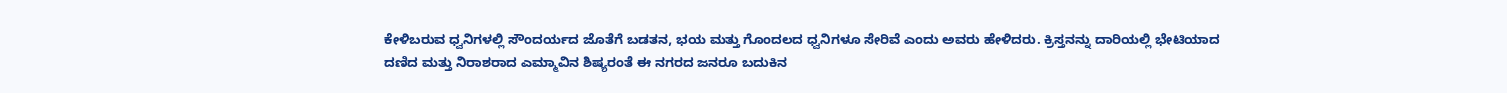ಕೇಳಿಬರುವ ಧ್ವನಿಗಳಲ್ಲಿ ಸೌಂದರ್ಯದ ಜೊತೆಗೆ ಬಡತನ, ಭಯ ಮತ್ತು ಗೊಂದಲದ ಧ್ವನಿಗಳೂ ಸೇರಿವೆ ಎಂದು ಅವರು ಹೇಳಿದರು. ಕ್ರಿಸ್ತನನ್ನು ದಾರಿಯಲ್ಲಿ ಭೇಟಿಯಾದ ದಣಿದ ಮತ್ತು ನಿರಾಶರಾದ ಎಮ್ಮಾವಿನ ಶಿಷ್ಯರಂತೆ ಈ ನಗರದ ಜನರೂ ಬದುಕಿನ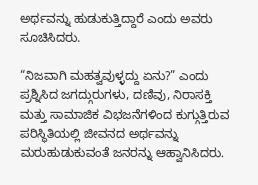ಅರ್ಥವನ್ನು ಹುಡುಕುತ್ತಿದ್ದಾರೆ ಎಂದು ಅವರು ಸೂಚಿಸಿದರು.

“ನಿಜವಾಗಿ ಮಹತ್ವವುಳ್ಳದ್ದು ಏನು?” ಎಂದು ಪ್ರಶ್ನಿಸಿದ ಜಗದ್ಗುರುಗಳು, ದಣಿವು, ನಿರಾಸಕ್ತಿ ಮತ್ತು ಸಾಮಾಜಿಕ ವಿಭಜನೆಗಳಿಂದ ಕುಗ್ಗುತ್ತಿರುವ ಪರಿಸ್ಥಿತಿಯಲ್ಲಿ ಜೀವನದ ಅರ್ಥವನ್ನು ಮರುಹುಡುಕುವಂತೆ ಜನರನ್ನು ಆಹ್ವಾನಿಸಿದರು.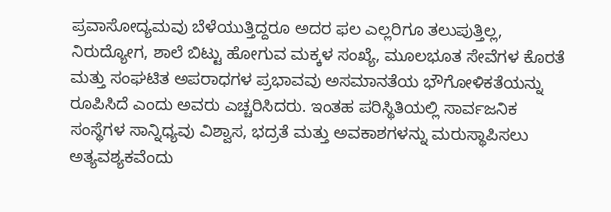ಪ್ರವಾಸೋದ್ಯಮವು ಬೆಳೆಯುತ್ತಿದ್ದರೂ ಅದರ ಫಲ ಎಲ್ಲರಿಗೂ ತಲುಪುತ್ತಿಲ್ಲ, ನಿರುದ್ಯೋಗ, ಶಾಲೆ ಬಿಟ್ಟು ಹೋಗುವ ಮಕ್ಕಳ ಸಂಖ್ಯೆ, ಮೂಲಭೂತ ಸೇವೆಗಳ ಕೊರತೆ ಮತ್ತು ಸಂಘಟಿತ ಅಪರಾಧಗಳ ಪ್ರಭಾವವು ಅಸಮಾನತೆಯ ಭೌಗೋಳಿಕತೆಯನ್ನು ರೂಪಿಸಿದೆ ಎಂದು ಅವರು ಎಚ್ಚರಿಸಿದರು. ಇಂತಹ ಪರಿಸ್ಥಿತಿಯಲ್ಲಿ ಸಾರ್ವಜನಿಕ ಸಂಸ್ಥೆಗಳ ಸಾನ್ನಿಧ್ಯವು ವಿಶ್ವಾಸ, ಭದ್ರತೆ ಮತ್ತು ಅವಕಾಶಗಳನ್ನು ಮರುಸ್ಥಾಪಿಸಲು ಅತ್ಯವಶ್ಯಕವೆಂದು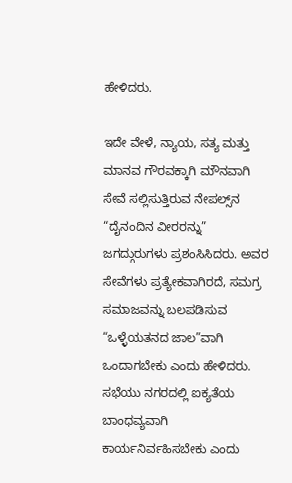ಹೇಳಿದರು.

ಇದೇ ವೇಳೆ, ನ್ಯಾಯ, ಸತ್ಯ ಮತ್ತು ಮಾನವ ಗೌರವಕ್ಕಾಗಿ ಮೌನವಾಗಿ ಸೇವೆ ಸಲ್ಲಿಸುತ್ತಿರುವ ನೇಪಲ್ಸ್‌ನ “ದೈನಂದಿನ ವೀರರನ್ನು” ಜಗದ್ಗುರುಗಳು ಪ್ರಶಂಸಿಸಿದರು. ಅವರ ಸೇವೆಗಳು ಪ್ರತ್ಯೇಕವಾಗಿರದೆ, ಸಮಗ್ರ ಸಮಾಜವನ್ನು ಬಲಪಡಿಸುವ “ಒಳ್ಳೆಯತನದ ಜಾಲ”ವಾಗಿ ಒಂದಾಗಬೇಕು ಎಂದು ಹೇಳಿದರು. ಸಭೆಯು ನಗರದಲ್ಲಿ ಐಕ್ಯತೆಯ ಬಾಂಧವ್ಯವಾಗಿ ಕಾರ್ಯನಿರ್ವಹಿಸಬೇಕು ಎಂದು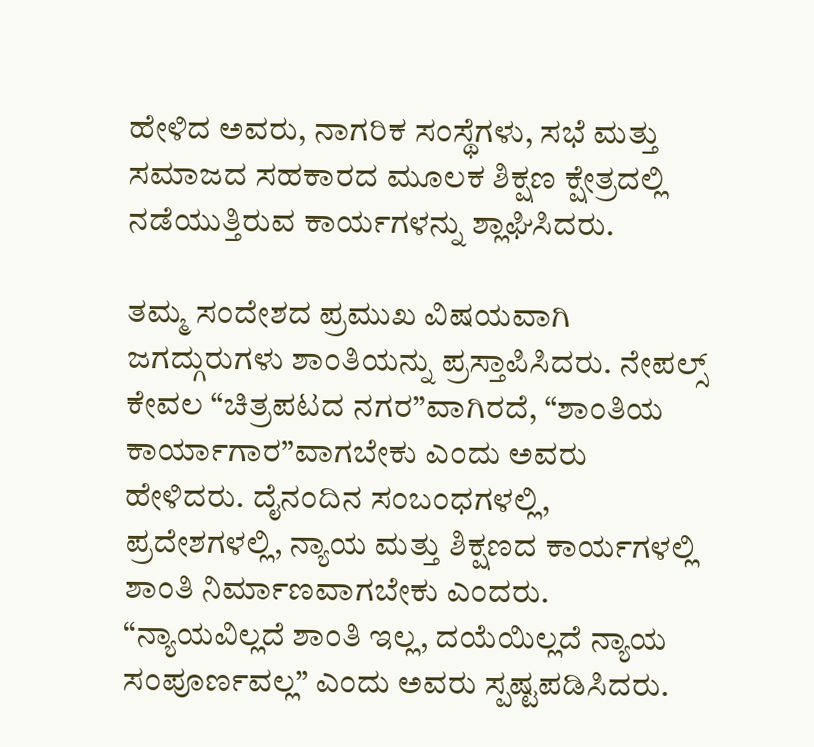ಹೇಳಿದ ಅವರು, ನಾಗರಿಕ ಸಂಸ್ಥೆಗಳು, ಸಭೆ ಮತ್ತು ಸಮಾಜದ ಸಹಕಾರದ ಮೂಲಕ ಶಿಕ್ಷಣ ಕ್ಷೇತ್ರದಲ್ಲಿ ನಡೆಯುತ್ತಿರುವ ಕಾರ್ಯಗಳನ್ನು ಶ್ಲಾಘಿಸಿದರು.

ತಮ್ಮ ಸಂದೇಶದ ಪ್ರಮುಖ ವಿಷಯವಾಗಿ ಜಗದ್ಗುರುಗಳು ಶಾಂತಿಯನ್ನು ಪ್ರಸ್ತಾಪಿಸಿದರು. ನೇಪಲ್ಸ್ ಕೇವಲ “ಚಿತ್ರಪಟದ ನಗರ”ವಾಗಿರದೆ, “ಶಾಂತಿಯ ಕಾರ್ಯಾಗಾರ”ವಾಗಬೇಕು ಎಂದು ಅವರು ಹೇಳಿದರು. ದೈನಂದಿನ ಸಂಬಂಧಗಳಲ್ಲಿ, ಪ್ರದೇಶಗಳಲ್ಲಿ, ನ್ಯಾಯ ಮತ್ತು ಶಿಕ್ಷಣದ ಕಾರ್ಯಗಳಲ್ಲಿ ಶಾಂತಿ ನಿರ್ಮಾಣವಾಗಬೇಕು ಎಂದರು. “ನ್ಯಾಯವಿಲ್ಲದೆ ಶಾಂತಿ ಇಲ್ಲ, ದಯೆಯಿಲ್ಲದೆ ನ್ಯಾಯ ಸಂಪೂರ್ಣವಲ್ಲ” ಎಂದು ಅವರು ಸ್ಪಷ್ಟಪಡಿಸಿದರು.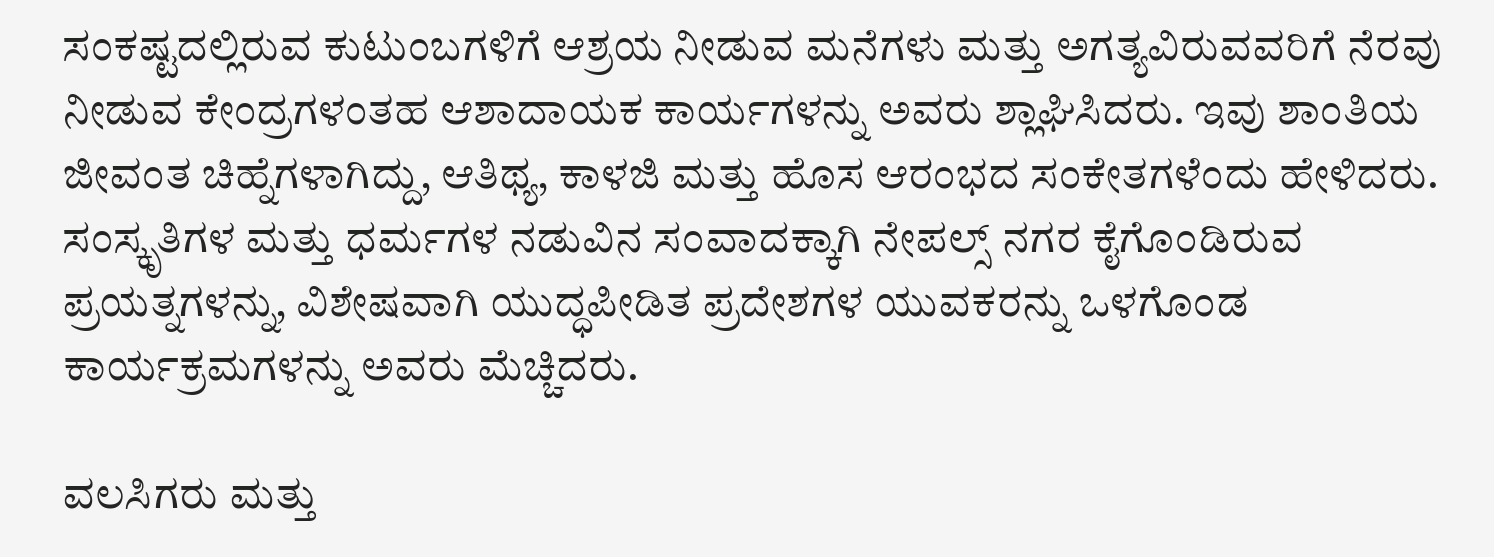ಸಂಕಷ್ಟದಲ್ಲಿರುವ ಕುಟುಂಬಗಳಿಗೆ ಆಶ್ರಯ ನೀಡುವ ಮನೆಗಳು ಮತ್ತು ಅಗತ್ಯವಿರುವವರಿಗೆ ನೆರವು ನೀಡುವ ಕೇಂದ್ರಗಳಂತಹ ಆಶಾದಾಯಕ ಕಾರ್ಯಗಳನ್ನು ಅವರು ಶ್ಲಾಘಿಸಿದರು. ಇವು ಶಾಂತಿಯ ಜೀವಂತ ಚಿಹ್ನೆಗಳಾಗಿದ್ದು, ಆತಿಥ್ಯ, ಕಾಳಜಿ ಮತ್ತು ಹೊಸ ಆರಂಭದ ಸಂಕೇತಗಳೆಂದು ಹೇಳಿದರು. ಸಂಸ್ಕೃತಿಗಳ ಮತ್ತು ಧರ್ಮಗಳ ನಡುವಿನ ಸಂವಾದಕ್ಕಾಗಿ ನೇಪಲ್ಸ್ ನಗರ ಕೈಗೊಂಡಿರುವ ಪ್ರಯತ್ನಗಳನ್ನು, ವಿಶೇಷವಾಗಿ ಯುದ್ಧಪೀಡಿತ ಪ್ರದೇಶಗಳ ಯುವಕರನ್ನು ಒಳಗೊಂಡ ಕಾರ್ಯಕ್ರಮಗಳನ್ನು ಅವರು ಮೆಚ್ಚಿದರು.

ವಲಸಿಗರು ಮತ್ತು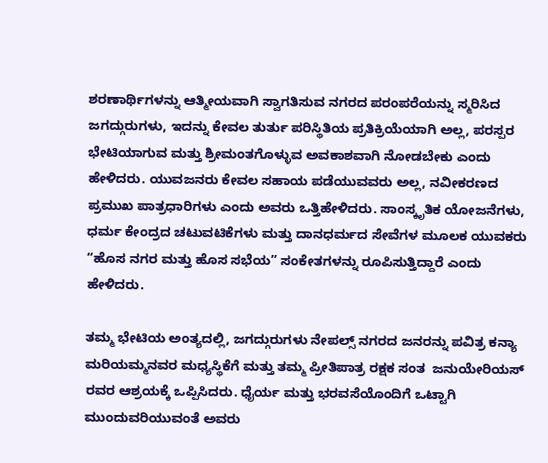ಶರಣಾರ್ಥಿಗಳನ್ನು ಆತ್ಮೀಯವಾಗಿ ಸ್ವಾಗತಿಸುವ ನಗರದ ಪರಂಪರೆಯನ್ನು ಸ್ಮರಿಸಿದ ಜಗದ್ಗುರುಗಳು, ಇದನ್ನು ಕೇವಲ ತುರ್ತು ಪರಿಸ್ಥಿತಿಯ ಪ್ರತಿಕ್ರಿಯೆಯಾಗಿ ಅಲ್ಲ, ಪರಸ್ಪರ ಭೇಟಿಯಾಗುವ ಮತ್ತು ಶ್ರೀಮಂತಗೊಳ್ಳುವ ಅವಕಾಶವಾಗಿ ನೋಡಬೇಕು ಎಂದು ಹೇಳಿದರು. ಯುವಜನರು ಕೇವಲ ಸಹಾಯ ಪಡೆಯುವವರು ಅಲ್ಲ, ನವೀಕರಣದ ಪ್ರಮುಖ ಪಾತ್ರಧಾರಿಗಳು ಎಂದು ಅವರು ಒತ್ತಿಹೇಳಿದರು. ಸಾಂಸ್ಕೃತಿಕ ಯೋಜನೆಗಳು, ಧರ್ಮ ಕೇಂದ್ರದ ಚಟುವಟಿಕೆಗಳು ಮತ್ತು ದಾನಧರ್ಮದ ಸೇವೆಗಳ ಮೂಲಕ ಯುವಕರು “ಹೊಸ ನಗರ ಮತ್ತು ಹೊಸ ಸಭೆಯ” ಸಂಕೇತಗಳನ್ನು ರೂಪಿಸುತ್ತಿದ್ದಾರೆ ಎಂದು ಹೇಳಿದರು.

ತಮ್ಮ ಭೇಟಿಯ ಅಂತ್ಯದಲ್ಲಿ, ಜಗದ್ಗುರುಗಳು ನೇಪಲ್ಸ್ ನಗರದ ಜನರನ್ನು ಪವಿತ್ರ ಕನ್ಯಾ ಮರಿಯಮ್ಮನವರ ಮಧ್ಯಸ್ಥಿಕೆಗೆ ಮತ್ತು ತಮ್ಮ ಪ್ರೀತಿಪಾತ್ರ ರಕ್ಷಕ ಸಂತ  ಜನುಯೇರಿಯಸ್ ರವರ ಆಶ್ರಯಕ್ಕೆ ಒಪ್ಪಿಸಿದರು. ಧೈರ್ಯ ಮತ್ತು ಭರವಸೆಯೊಂದಿಗೆ ಒಟ್ಟಾಗಿ ಮುಂದುವರಿಯುವಂತೆ ಅವರು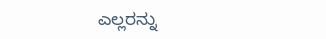ಎಲ್ಲರನ್ನು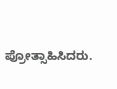ಪ್ರೋತ್ಸಾಹಿಸಿದರು.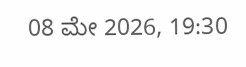08 ಮೇ 2026, 19:30